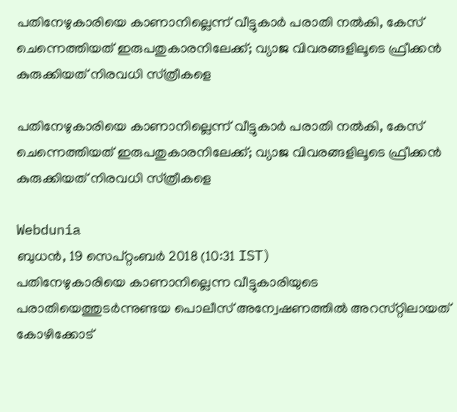പതിനേഴുകാരിയെ കാണാനില്ലെന്ന് വീട്ടുകാർ പരാതി നൽകി, കേസ് ചെന്നെത്തിയത് ഇരുപതുകാരനിലേക്ക്; വ്യാജ വിവരങ്ങളിലൂടെ ഫ്രീക്കൻ കുരുക്കിയത് നിരവധി സ്‌ത്രീകളെ

പതിനേഴുകാരിയെ കാണാനില്ലെന്ന് വീട്ടുകാർ പരാതി നൽകി, കേസ് ചെന്നെത്തിയത് ഇരുപതുകാരനിലേക്ക്; വ്യാജ വിവരങ്ങളിലൂടെ ഫ്രീക്കൻ കുരുക്കിയത് നിരവധി സ്‌ത്രീകളെ

Webdunia
ബുധന്‍, 19 സെപ്‌റ്റംബര്‍ 2018 (10:31 IST)
പതിനേഴുകാരിയെ കാണാനില്ലെന്ന വീട്ടുകാരിയുടെ പരാതിയെത്തുടർന്നുണ്ടയ പൊലീസ് അന്വേഷണത്തിൽ അറസ്‌റ്റിലായത് കോഴിക്കോട്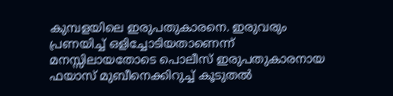കുമ്പളയിലെ ഇരുപതുകാരനെ. ഇരുവരും പ്രണയിച്ച് ഒളിച്ചോടിയതാണെന്ന് മനസ്സിലായതോടെ പൊലീസ് ഇരുപതുകാരനായ ഫയാസ് മുബീനെക്കിറുച്ച് കൂടുതൽ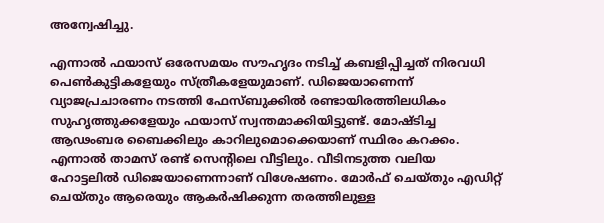അന്വേഷിച്ചു.

എന്നാൽ ഫയാസ് ഒരേസമയം സൗഹൃദം നടിച്ച് കബളിപ്പിച്ചത് നിരവധി പെൺകുട്ടികളേയും സ്‌ത്രീകളേയുമാണ്. ഡിജെയാണെന്ന് വ്യാജപ്രചാരണം നടത്തി ഫേസ്‌ബുക്കിൽ രണ്ടായിരത്തിലധികം സുഹൃത്തുക്കളേയും ഫയാസ് സ്വന്തമാക്കിയിട്ടുണ്ട്. മോഷ്ടിച്ച ആഢംബര ബൈക്കിലും കാറിലുമൊക്കെയാണ് സ്ഥിരം കറക്കം. എന്നാൽ താമസ് രണ്ട് സെന്റിലെ വീട്ടിലും. വീടിനടുത്ത വലിയ ഹോട്ടലിൽ ഡിജെയാണെന്നാണ് വിശേഷണം. മോർഫ് ചെയ്‌തും എഡിറ്റ് ചെയ്‌തും ആരെയും ആകർഷിക്കുന്ന തരത്തിലുള്ള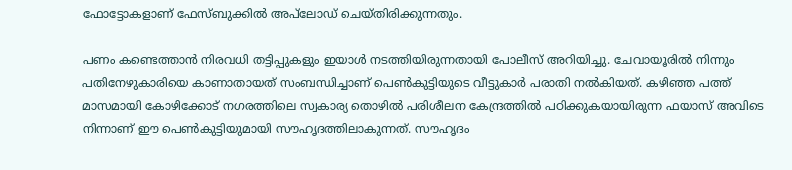ഫോട്ടോകളാണ് ഫേസ്‌ബുക്കിൽ അപ്‌ലോഡ് ചെയ്‌തിരിക്കുന്നതും.

പണം കണ്ടെത്താന്‍ നിരവധി തട്ടിപ്പുകളും ഇയാള്‍ നടത്തിയിരുന്നതായി പോലീസ് അറിയിച്ചു. ചേവായൂരില്‍ നിന്നും പതിനേഴുകാരിയെ കാണാതായത് സംബന്ധിച്ചാണ് പെൺകുട്ടിയുടെ വീട്ടുകാർ പരാതി നൽകിയത്. കഴിഞ്ഞ പത്ത് മാസമായി കോഴിക്കോട് നഗരത്തിലെ സ്വകാര്യ തൊഴില്‍ പരിശീലന കേന്ദ്രത്തില്‍ പഠിക്കുകയായിരുന്ന ഫയാസ് അവിടെ നിന്നാണ് ഈ പെൺകുട്ടിയുമായി സൗഹൃദത്തിലാകുന്നത്. സൗഹൃദം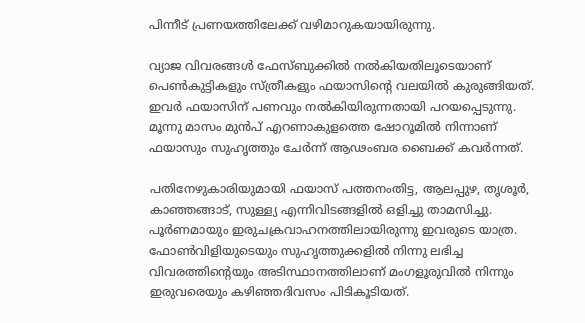പിന്നീട് പ്രണയത്തിലേക്ക് വഴിമാറുകയായിരുന്നു.

വ്യാജ വിവരങ്ങൾ ഫേസ്‌ബുക്കിൽ നൽകിയതിലൂടെയാണ് പെൺകുട്ടികളും സ്‌ത്രീകളും ഫയാസിന്റെ വലയിൽ കുരുങ്ങിയത്. ഇവർ ഫയാസിന് പണവും നൽകിയിരുന്നതായി പറയപ്പെടുന്നു. മൂന്നു മാസം മുൻപ് എറണാകുളത്തെ ഷോറൂമില്‍ നിന്നാണ് ഫയാസും സുഹൃത്തും ചേര്‍ന്ന് ആഢംബര ബൈക്ക് കവര്‍ന്നത്.

പതിനേഴുകാരിയുമായി ഫയാസ് പത്തനംതിട്ട, ആലപ്പുഴ, തൃശൂർ‍, കാഞ്ഞങ്ങാട്, സുള്ള്യ എന്നിവിടങ്ങളില്‍ ഒളിച്ചു താമസിച്ചു. പൂര്‍ണമായും ഇരുചക്രവാഹനത്തിലായിരുന്നു ഇവരുടെ യാത്ര. ഫോണ്‍വിളിയുടെയും സുഹൃത്തുക്കളില്‍ നിന്നു ലഭിച്ച വിവരത്തിന്റെയും അടിസ്ഥാനത്തിലാണ് മംഗളൂരുവില്‍ നിന്നും ഇരുവരെയും കഴിഞ്ഞദിവസം പിടികൂടിയത്.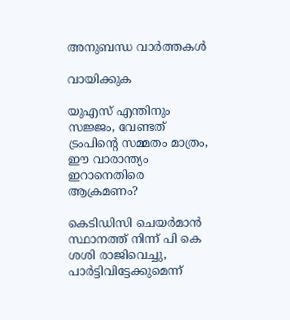അനുബന്ധ വാര്‍ത്തകള്‍

വായിക്കുക

യുഎസ് എന്തിനും സജ്ജം, വേണ്ടത് ട്രംപിന്റെ സമ്മതം മാത്രം, ഈ വാരാന്ത്യം ഇറാനെതിരെ ആക്രമണം?

കെടിഡിസി ചെയർമാൻ സ്ഥാനത്ത് നിന്ന് പി കെ ശശി രാജിവെച്ചു, പാർട്ടിവിട്ടേക്കുമെന്ന്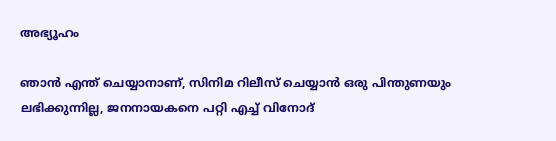അഭ്യൂഹം

ഞാൻ എന്ത് ചെയ്യാനാണ്, സിനിമ റിലീസ് ചെയ്യാൻ ഒരു പിന്തുണയും ലഭിക്കുന്നില്ല, ജനനായകനെ പറ്റി എച്ച് വിനോദ്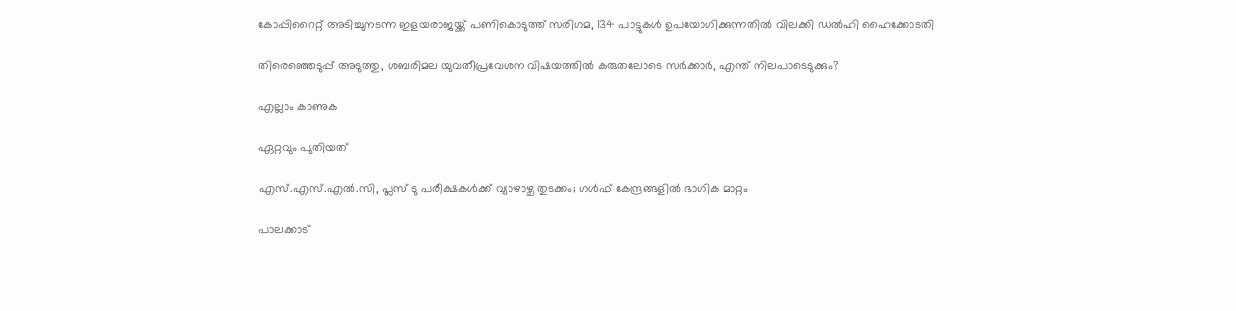കോപ്പിറൈറ്റ് അടിച്ചുനടന്ന ഇളയരാജയ്ക്ക് പണികൊടുത്ത് സരിഗമ, 134 പാട്ടുകൾ ഉപയോഗിക്കുന്നതിൽ വിലക്കി ഡൽഹി ഹൈക്കോടതി

തിരെഞ്ഞെടുപ്പ് അടുത്തു, ശബരിമല യുവതീപ്രവേശന വിഷയത്തിൽ കരുതലോടെ സർക്കാർ, എന്ത് നിലപാടെടുക്കും?

എല്ലാം കാണുക

ഏറ്റവും പുതിയത്

എസ്.എസ്.എൽ.സി, പ്ലസ് ടു പരീക്ഷകൾക്ക് വ്യാഴാഴ്ച തുടക്കം; ഗൾഫ് കേന്ദ്രങ്ങളിൽ ഭാഗിക മാറ്റം

പാലക്കാട്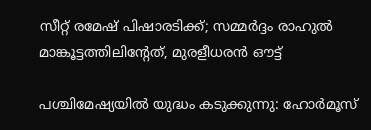സീറ്റ് രമേഷ് പിഷാരടിക്ക്; സമ്മർദ്ദം രാഹുൽ മാങ്കൂട്ടത്തിലിന്റേത്, മുരളീധരൻ ഔട്ട്

പശ്ചിമേഷ്യയിൽ യുദ്ധം കടുക്കുന്നു: ഹോർമൂസ്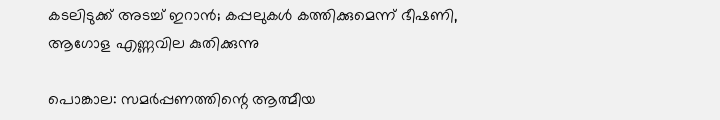കടലിടുക്ക് അടച്ച് ഇറാൻ; കപ്പലുകൾ കത്തിക്കുമെന്ന് ഭീഷണി, ആഗോള എണ്ണവില കുതിക്കുന്നു

പൊങ്കാല: സമർപ്പണത്തിന്റെ ആത്മീയ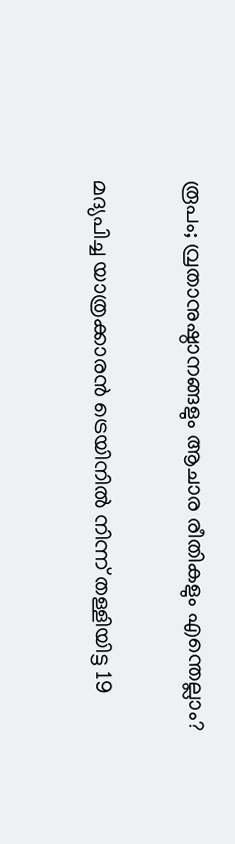രൂപം; വ്രതാനുഷ്ഠാനങ്ങളും ആചാര രീതികളും എന്തെല്ലാം?

മദ്യപിച്ച യാത്രക്കാരന്‍ ട്രെയിനില്‍ നിന്ന് തള്ളിയിട്ട 19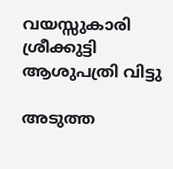വയസ്സുകാരി ശ്രീക്കുട്ടി ആശുപത്രി വിട്ടു

അടുത്ത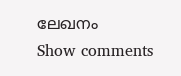ലേഖനം
Show comments